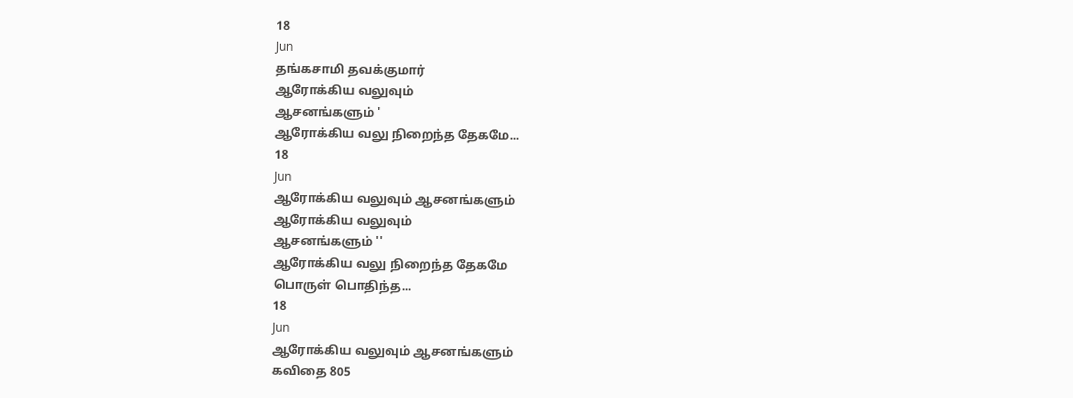18
Jun
தங்கசாமி தவக்குமார்
ஆரோக்கிய வலுவும்
ஆசனங்களும் '
ஆரோக்கிய வலு நிறைந்த தேகமே...
18
Jun
ஆரோக்கிய வலுவும் ஆசனங்களும்
ஆரோக்கிய வலுவும்
ஆசனங்களும் ''
ஆரோக்கிய வலு நிறைந்த தேகமே
பொருள் பொதிந்த...
18
Jun
ஆரோக்கிய வலுவும் ஆசனங்களும்
கவிதை 805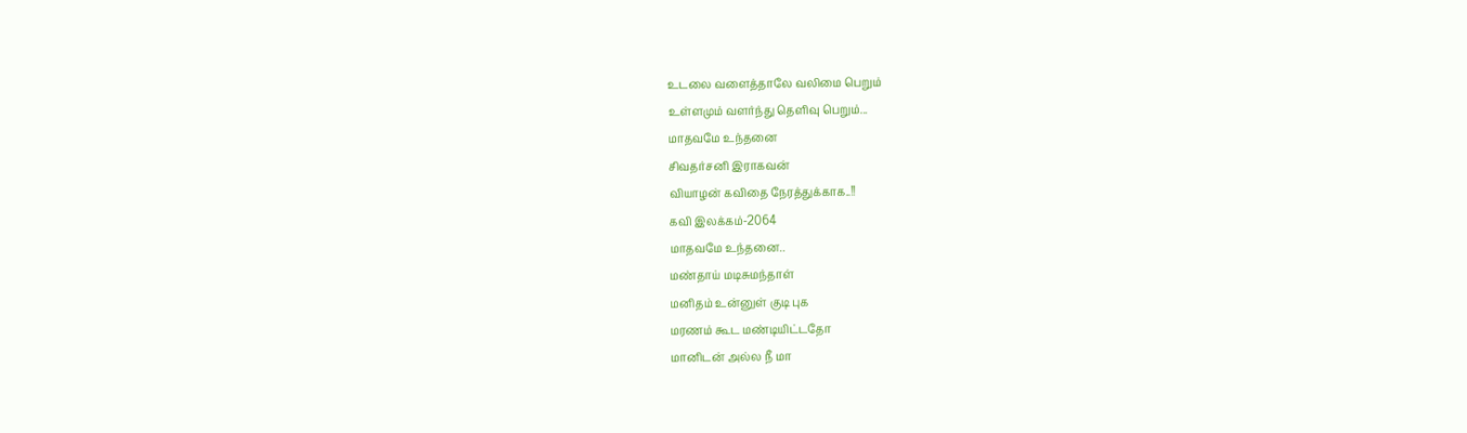உடலை வளைத்தாலே வலிமை பெறும்
உள்ளமும் வளர்ந்து தெளிவு பெறும்...
மாதவமே உந்தனை
சிவதர்சனி இராகவன்
வியாழன் கவிதை நேரத்துக்காக..!!
கவி இலக்கம்-2064
மாதவமே உந்தனை..
மண்தாய் மடிசுமந்தாள்
மனிதம் உன்னுள் குடி புக
மரணம் கூட மண்டியிட்டதோ
மானிடன் அல்ல நீ மா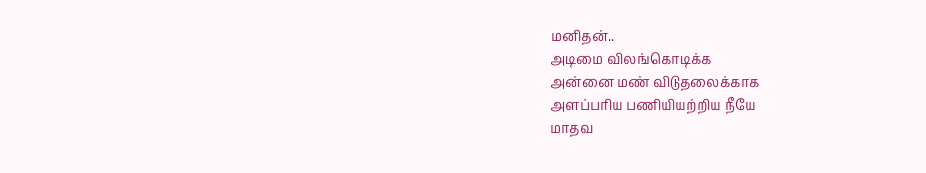மனிதன்..
அடிமை விலங்கொடிக்க
அன்னை மண் விடுதலைக்காக
அளப்பரிய பணியியற்றிய நீயே
மாதவ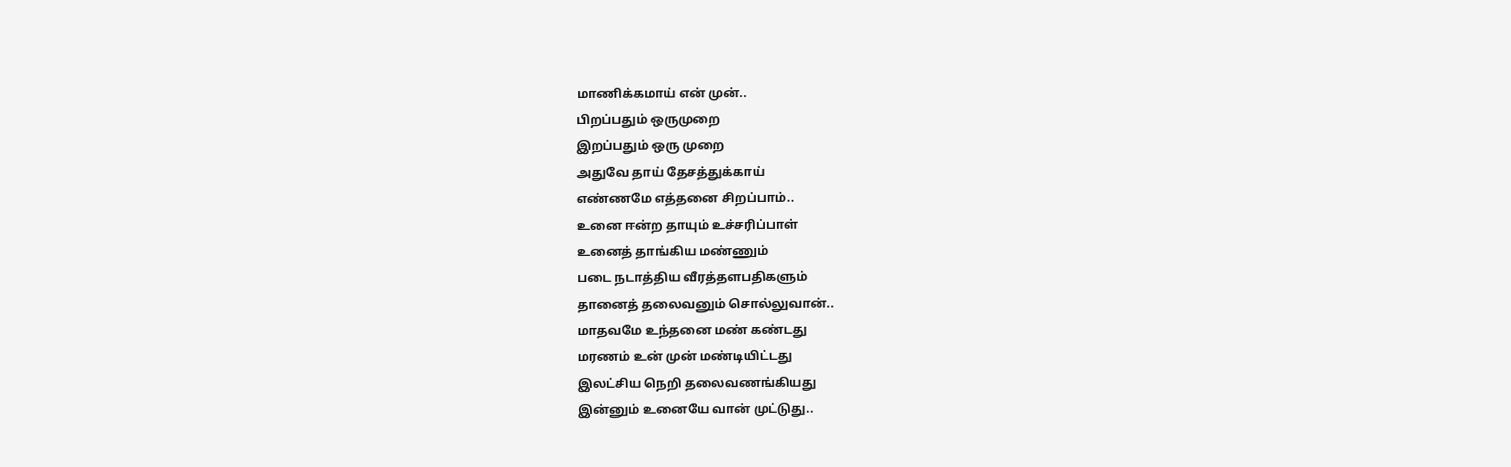மாணிக்கமாய் என் முன்..
பிறப்பதும் ஒருமுறை
இறப்பதும் ஒரு முறை
அதுவே தாய் தேசத்துக்காய்
எண்ணமே எத்தனை சிறப்பாம்..
உனை ஈன்ற தாயும் உச்சரிப்பாள்
உனைத் தாங்கிய மண்ணும்
படை நடாத்திய வீரத்தளபதிகளும்
தானைத் தலைவனும் சொல்லுவான்..
மாதவமே உந்தனை மண் கண்டது
மரணம் உன் முன் மண்டியிட்டது
இலட்சிய நெறி தலைவணங்கியது
இன்னும் உனையே வான் முட்டுது..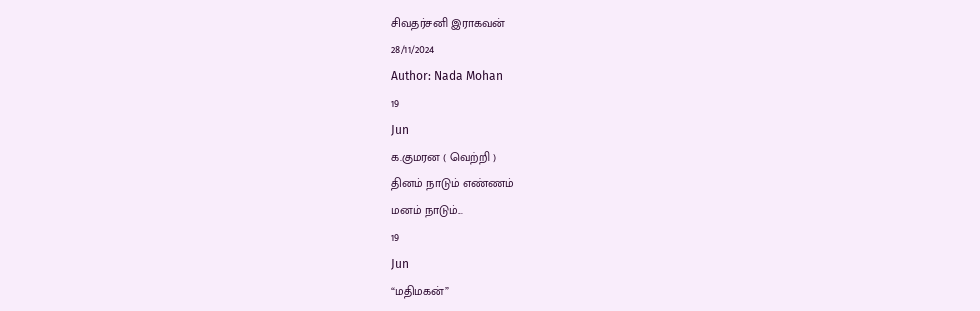சிவதர்சனி இராகவன்
28/11/2024
Author: Nada Mohan
19
Jun
க.குமரன ( வெற்றி )
தினம் நாடும் எண்ணம்
மனம் நாடும்...
19
Jun
“மதிமகன்”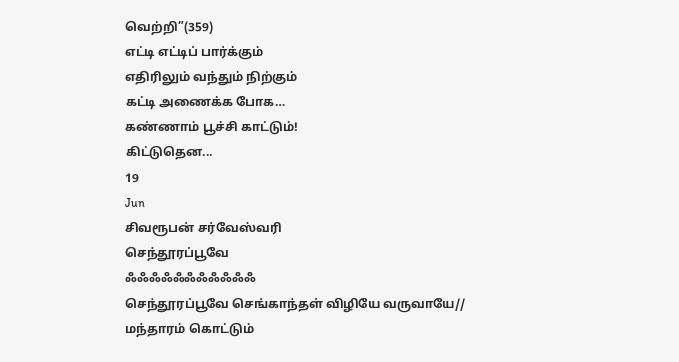வெற்றி”(359)
எட்டி எட்டிப் பார்க்கும்
எதிரிலும் வந்தும் நிற்கும்
கட்டி அணைக்க போக…
கண்ணாம் பூச்சி காட்டும்!
கிட்டுதென...
19
Jun
சிவரூபன் சர்வேஸ்வரி
செந்தூரப்பூவே
ஃஃஃஃஃஃஃஃஃஃஃ
செந்தூரப்பூவே செங்காந்தள் விழியே வருவாயே//
மந்தாரம் கொட்டும்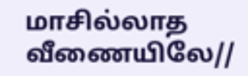மாசில்லாத வீணையிலே//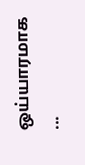ஒய்யாரமாக ...